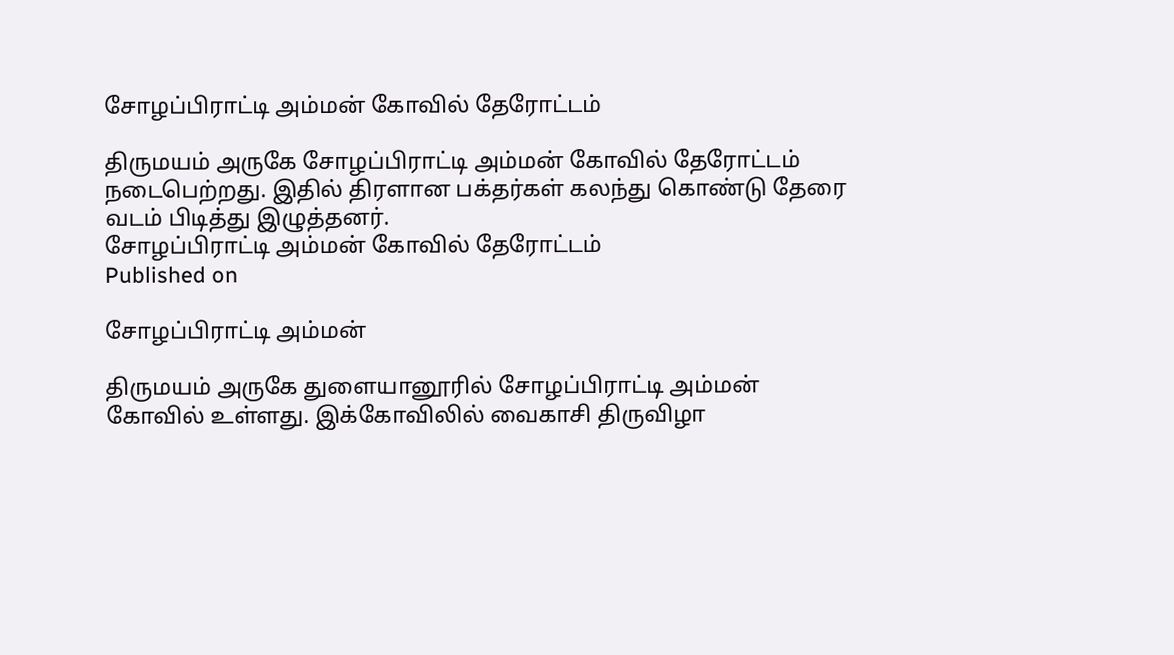சோழப்பிராட்டி அம்மன் கோவில் தேரோட்டம்

திருமயம் அருகே சோழப்பிராட்டி அம்மன் கோவில் தேரோட்டம் நடைபெற்றது. இதில் திரளான பக்தர்கள் கலந்து கொண்டு தேரை வடம் பிடித்து இழுத்தனர்.
சோழப்பிராட்டி அம்மன் கோவில் தேரோட்டம்
Published on

சோழப்பிராட்டி அம்மன்

திருமயம் அருகே துளையானூரில் சோழப்பிராட்டி அம்மன் கோவில் உள்ளது. இக்கோவிலில் வைகாசி திருவிழா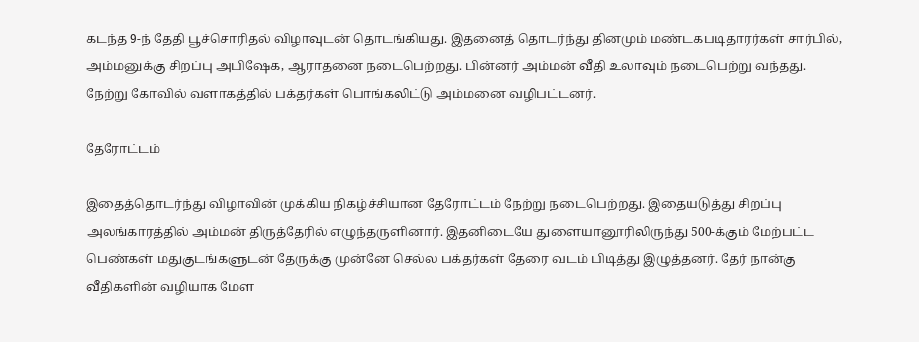கடந்த 9-ந் தேதி பூச்சொரிதல் விழாவுடன் தொடங்கியது. இதனைத் தொடர்ந்து தினமும் மண்டகபடிதாரர்கள் சார்பில், அம்மனுக்கு சிறப்பு அபிஷேக, ஆராதனை நடைபெற்றது. பின்னர் அம்மன் வீதி உலாவும் நடைபெற்று வந்தது. நேற்று கோவில் வளாகத்தில் பக்தர்கள் பொங்கலிட்டு அம்மனை வழிபட்டனர்.

தேரோட்டம்

இதைத்தொடர்ந்து விழாவின் முக்கிய நிகழ்ச்சியான தேரோட்டம் நேற்று நடைபெற்றது. இதையடுத்து சிறப்பு அலங்காரத்தில் அம்மன் திருத்தேரில் எழுந்தருளினார். இதனிடையே துளையானூரிலிருந்து 500-க்கும் மேற்பட்ட பெண்கள் மதுகுடங்களுடன் தேருக்கு முன்னே செல்ல பக்தர்கள் தேரை வடம் பிடித்து இழுத்தனர். தேர் நான்கு வீதிகளின் வழியாக மேள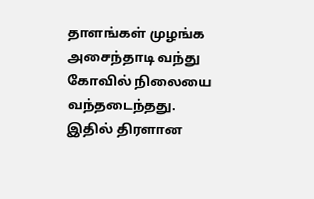தாளங்கள் முழங்க அசைந்தாடி வந்து கோவில் நிலையை வந்தடைந்தது. இதில் திரளான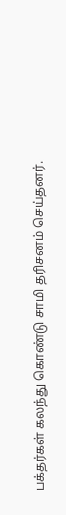பக்தர்கள் கலந்து கொண்டு சாமி தரிசனம் செய்தனர்.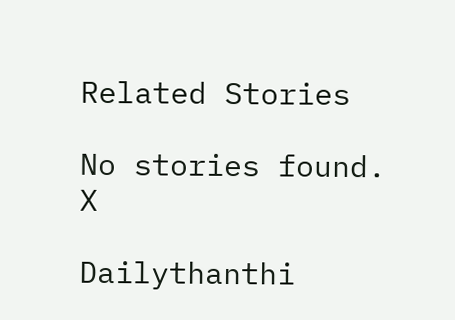Related Stories

No stories found.
X

Dailythanthi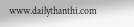www.dailythanthi.com